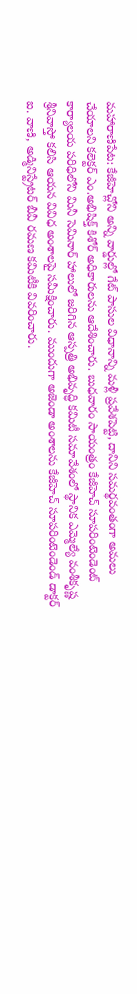మహారాణిపేట: కేజీహెచ్లోని అన్ని వార్డుల్లో గేట్ పాసుల విధానాన్ని మళ్లీ ప్రవేశపెట్టి, దానిని సమర్థవంతంగా అమలు చేయాలని కలెక్టర్ ఎం.అభిషిక్త్ కిశోర్ అధికారులను ఆదేశించారు. బుధవారం సాయంత్రం కేజీహెచ్ సూపరింటెండెంట్ కార్యాలయ పరిధిలోని మినీ సెమినార్ హాలులో జరిగిన ఆస్పత్రి అభివృద్ధి కమిటీ సమావేశంలో స్థానిక ఎమ్మెల్యే వంశీకృష్ణ శ్రీనివాస్తో కలిసి ఆయన వివిధ అంశాలపై సమీక్షించారు. ముందుగా అజెండా అంశాలను కేజీహెచ్ సూపరింటెండెండ్ డాక్టర్ ఐ. వాణి, అడ్మినిస్ట్రేటర్ బీవీ రమణ కమిటీకి వివరించారు.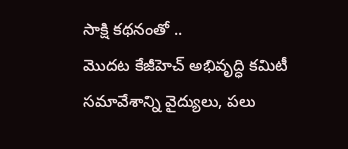సాక్షి కథనంతో ..
మొదట కేజీహెచ్ అభివృద్ధి కమిటీ సమావేశాన్ని వైద్యులు, పలు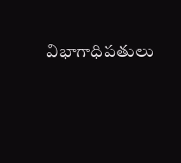విభాగాధిపతులు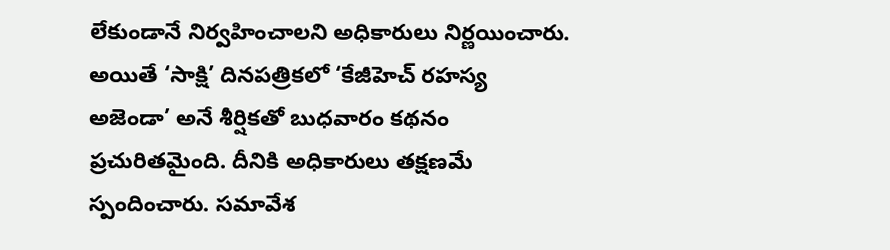లేకుండానే నిర్వహించాలని అధికారులు నిర్ణయించారు. అయితే ‘సాక్షి’ దినపత్రికలో ‘కేజీహెచ్ రహస్య అజెండా’ అనే శీర్షికతో బుధవారం కథనం ప్రచురితమైంది. దీనికి అధికారులు తక్షణమే స్పందించారు. సమావేశ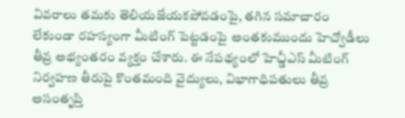వివరాలు తమకు తెలియజేయకపోవడంపై, తగిన సమాచారం లేకుండా రహస్యంగా మీటింగ్ పెట్టడంపై అంతకుముందు హెచ్వోడీలు తీవ్ర అభ్యంతరం వ్యక్తం చేశారు. ఈ నేపథ్యంలో హెచ్డీఎస్ మీటింగ్ నిర్వహణ తీరుపై కొంతమంది వైద్యులు, విభాగాధిపతులు తీవ్ర అసంతృప్తి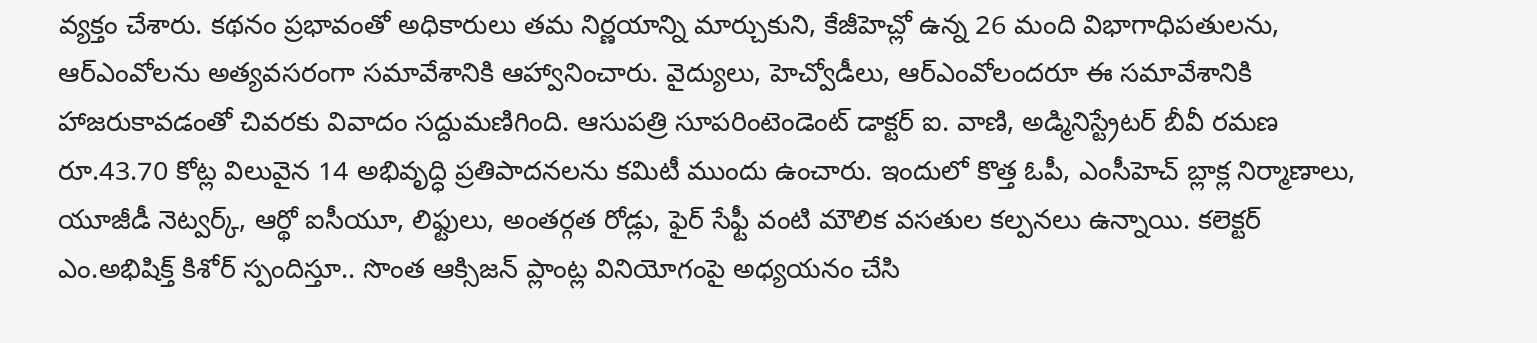వ్యక్తం చేశారు. కథనం ప్రభావంతో అధికారులు తమ నిర్ణయాన్ని మార్చుకుని, కేజీహెచ్లో ఉన్న 26 మంది విభాగాధిపతులను, ఆర్ఎంవోలను అత్యవసరంగా సమావేశానికి ఆహ్వానించారు. వైద్యులు, హెచ్వోడీలు, ఆర్ఎంవోలందరూ ఈ సమావేశానికి హాజరుకావడంతో చివరకు వివాదం సద్దుమణిగింది. ఆసుపత్రి సూపరింటెండెంట్ డాక్టర్ ఐ. వాణి, అడ్మినిస్ట్రేటర్ బీవీ రమణ రూ.43.70 కోట్ల విలువైన 14 అభివృద్ధి ప్రతిపాదనలను కమిటీ ముందు ఉంచారు. ఇందులో కొత్త ఓపీ, ఎంసీహెచ్ బ్లాక్ల నిర్మాణాలు, యూజీడీ నెట్వర్క్, ఆర్థో ఐసీయూ, లిఫ్టులు, అంతర్గత రోడ్లు, ఫైర్ సేఫ్టీ వంటి మౌలిక వసతుల కల్పనలు ఉన్నాయి. కలెక్టర్ ఎం.అభిషిక్త్ కిశోర్ స్పందిస్తూ.. సొంత ఆక్సిజన్ ప్లాంట్ల వినియోగంపై అధ్యయనం చేసి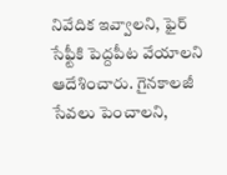నివేదిక ఇవ్వాలని, ఫైర్ సేఫ్టీకి పెద్దపీట వేయాలని ఆదేశించారు. గైనకాలజీ సేవలు పెంచాలని,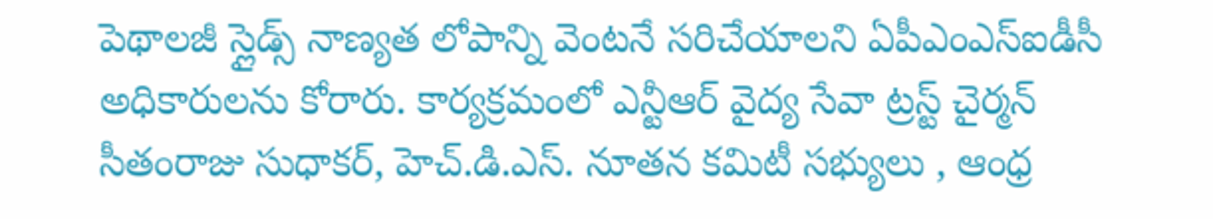పెథాలజీ స్లైడ్స్ నాణ్యత లోపాన్ని వెంటనే సరిచేయాలని ఏపీఎంఎస్ఐడీసీ అధికారులను కోరారు. కార్యక్రమంలో ఎన్టీఆర్ వైద్య సేవా ట్రస్ట్ చైర్మన్ సీతంరాజు సుధాకర్, హెచ్.డి.ఎస్. నూతన కమిటీ సభ్యులు , ఆంధ్ర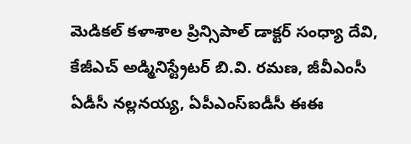మెడికల్ కళాశాల ప్రిన్సిపాల్ డాక్టర్ సంధ్యా దేవి, కేజీఎచ్ అడ్మినిస్ట్రేటర్ బి.వి. రమణ, జీవీఎంసీ ఏడీసీ నల్లనయ్య, ఏపీఎంస్ఐడీసీ ఈఈ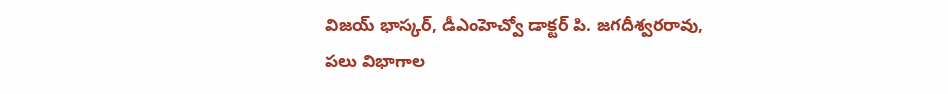విజయ్ భాస్కర్, డీఎంహెచ్వో డాక్టర్ పి. జగదీశ్వరరావు, పలు విభాగాల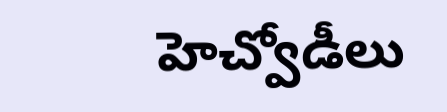హెచ్వోడీలు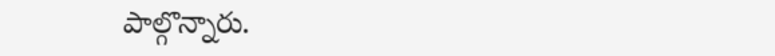పాల్గొన్నారు.